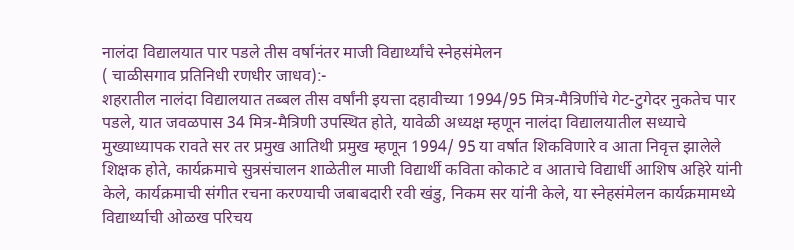नालंदा विद्यालयात पार पडले तीस वर्षानंतर माजी विद्यार्थ्यांचे स्नेहसंमेलन
( चाळीसगाव प्रतिनिधी रणधीर जाधव):-
शहरातील नालंदा विद्यालयात तब्बल तीस वर्षांनी इयत्ता दहावीच्या 1994/95 मित्र-मैत्रिणींचे गेट-टुगेदर नुकतेच पार पडले, यात जवळपास 34 मित्र-मैत्रिणी उपस्थित होते, यावेळी अध्यक्ष म्हणून नालंदा विद्यालयातील सध्याचे मुख्याध्यापक रावते सर तर प्रमुख आतिथी प्रमुख म्हणून 1994/ 95 या वर्षात शिकविणारे व आता निवृत्त झालेले शिक्षक होते, कार्यक्रमाचे सुत्रसंचालन शाळेतील माजी विद्यार्थी कविता कोकाटे व आताचे विद्यार्धी आशिष अहिरे यांनी केले, कार्यक्रमाची संगीत रचना करण्याची जबाबदारी रवी खंडु, निकम सर यांनी केले, या स्नेहसंमेलन कार्यक्रमामध्ये विद्यार्थ्याची ओळख परिचय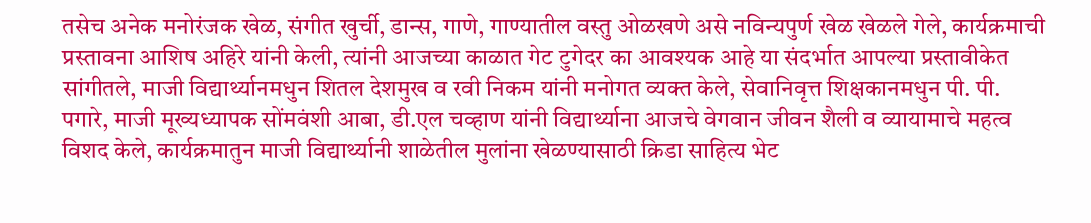तसेच अनेक मनोरंजक खेळ, संगीत खुर्ची, डान्स, गाणे, गाण्यातील वस्तु ओळखणे असे नविन्यपुर्ण खेळ खेळले गेले, कार्यक्रमाची प्रस्तावना आशिष अहिरे यांनी केली, त्यांनी आजच्या काळात गेट टुगेदर का आवश्यक आहे या संदर्भात आपल्या प्रस्तावीकेत सांगीतले, माजी विद्यार्थ्यानमधुन शितल देशमुख व रवी निकम यांनी मनोगत व्यक्त केले, सेवानिवृत्त शिक्षकानमधुन पी. पी. पगारे, माजी मूख्यध्यापक सोंमवंशी आबा, डी.एल चव्हाण यांनी विद्यार्थ्याना आजचे वेगवान जीवन शैली व व्यायामाचे महत्व विशद केले, कार्यक्रमातुन माजी विद्यार्थ्यानी शाळेतील मुलांना खेळण्यासाठी क्रिडा साहित्य भेट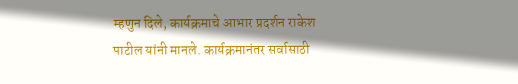म्हणुन दिले, कार्यक्रमाचे आभार प्रदर्शन राकेश पाटील यांनी मानले. कार्यक्रमानंतर सर्वासाठी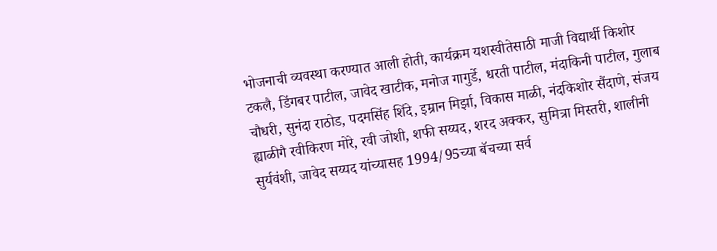भोजनाची व्यवस्था करण्यात आली होती, कार्यक्रम यशस्वीतेसाठी माजी विद्यार्थी किशोर टकलै, डिंगबर पाटील, जावेद खाटीक, मनोज गागुर्डे, धरती पाटील, मंदाकिनी पाटील, गुलाब चौधरी, सुनंदा राठोड, पदमसिंह शिंदे, इम्रान मिर्झा, विकास माळी, नंदकिशोर सैंदाणे, संजय ह्याळीगै रवीकिरण मोरे, रवी जोशी, शफी सय्यद, शरद अक्कर, सुमित्रा मिस्तरी, शालीनी सुर्यवंशी, जावेद सय्यद यांच्यासह 1994/95च्या बॅचच्या सर्व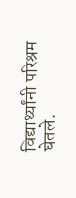विद्यार्थ्यांनी परिश्रम घेतले.